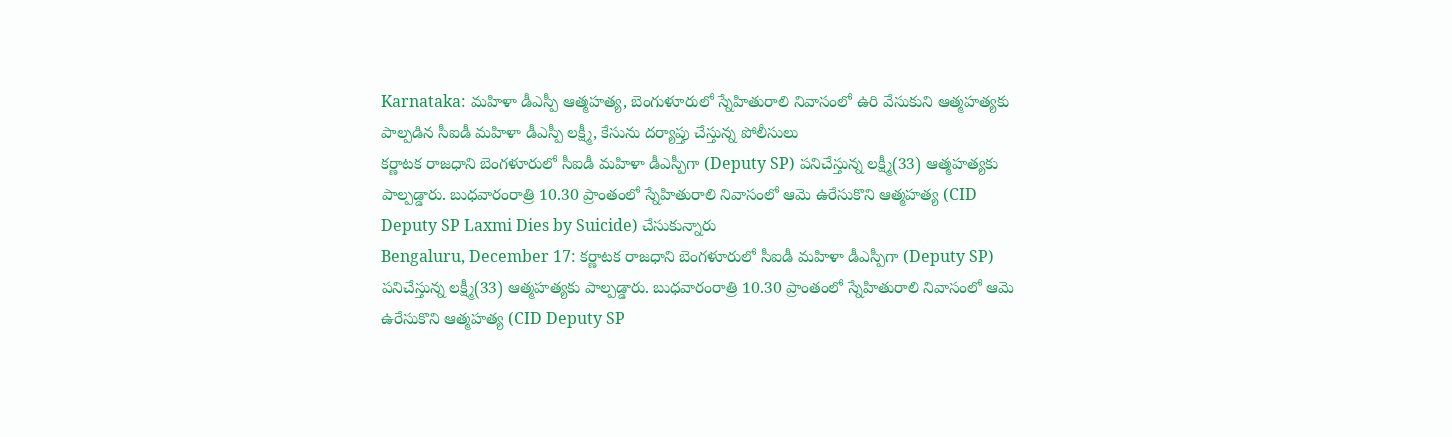Karnataka: మహిళా డీఎస్పీ ఆత్మహత్య, బెంగుళూరులో స్నేహితురాలి నివాసంలో ఉరి వేసుకుని ఆత్మహత్యకు పాల్పడిన సీఐడీ మహిళా డీఎస్పీ లక్ష్మీ, కేసును దర్యాప్తు చేస్తున్న పోలీసులు
కర్ణాటక రాజధాని బెంగళూరులో సీఐడీ మహిళా డీఎస్పీగా (Deputy SP) పనిచేస్తున్న లక్ష్మీ(33) ఆత్మహత్యకు పాల్పడ్డారు. బుధవారంరాత్రి 10.30 ప్రాంతంలో స్నేహితురాలి నివాసంలో ఆమె ఉరేసుకొని ఆత్మహత్య (CID Deputy SP Laxmi Dies by Suicide) చేసుకున్నారు
Bengaluru, December 17: కర్ణాటక రాజధాని బెంగళూరులో సీఐడీ మహిళా డీఎస్పీగా (Deputy SP) పనిచేస్తున్న లక్ష్మీ(33) ఆత్మహత్యకు పాల్పడ్డారు. బుధవారంరాత్రి 10.30 ప్రాంతంలో స్నేహితురాలి నివాసంలో ఆమె ఉరేసుకొని ఆత్మహత్య (CID Deputy SP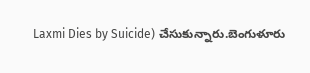Laxmi Dies by Suicide) చేసుకున్నారు.బెంగుళూరు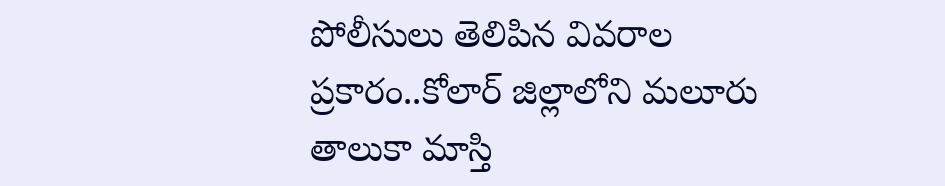పోలీసులు తెలిపిన వివరాల ప్రకారం..కోలార్ జిల్లాలోని మలూరు తాలుకా మాస్తి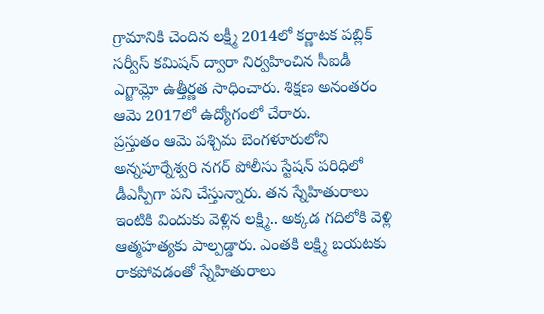గ్రామానికి చెందిన లక్ష్మీ 2014లో కర్ణాటక పబ్లిక్ సర్వీస్ కమిషన్ ద్వారా నిర్వహించిన సీఐడీ ఎగ్జామ్లో ఉత్తీర్ణత సాధించారు. శిక్షణ అనంతరం ఆమె 2017లో ఉద్యోగంలో చేరారు.
ప్రస్తుతం ఆమె పశ్చిమ బెంగళూరులోని అన్నపూర్నేశ్వరి నగర్ పోలీసు స్టేషన్ పరిధిలో డీఎస్పీగా పని చేస్తున్నారు. తన స్నేహితురాలు ఇంటికి విందుకు వెళ్లిన లక్ష్మి.. అక్కడ గదిలోకి వెళ్లి ఆత్మహత్యకు పాల్పడ్డారు. ఎంతకి లక్ష్మి బయటకు రాకపోవడంతో స్నేహితురాలు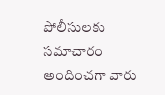పోలీసులకు సమాచారం అందించగా వారు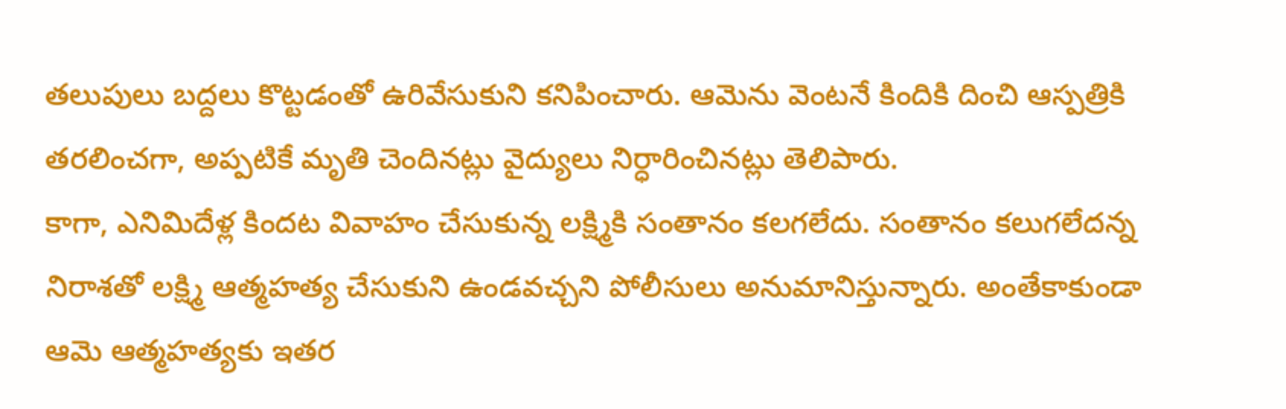తలుపులు బద్దలు కొట్టడంతో ఉరివేసుకుని కనిపించారు. ఆమెను వెంటనే కిందికి దించి ఆస్పత్రికి తరలించగా, అప్పటికే మృతి చెందినట్లు వైద్యులు నిర్ధారించినట్లు తెలిపారు.
కాగా, ఎనిమిదేళ్ల కిందట వివాహం చేసుకున్న లక్ష్మికి సంతానం కలగలేదు. సంతానం కలుగలేదన్న నిరాశతో లక్ష్మి ఆత్మహత్య చేసుకుని ఉండవచ్చని పోలీసులు అనుమానిస్తున్నారు. అంతేకాకుండా ఆమె ఆత్మహత్యకు ఇతర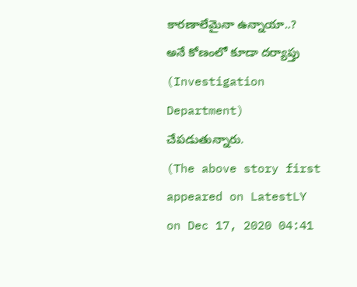కారణాలేమైనా ఉన్నాయా..? అనే కోణంలో కూడా దర్యాప్తు (Investigation Department) చేపడుతున్నారు.
(The above story first appeared on LatestLY on Dec 17, 2020 04:41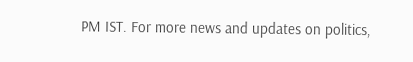PM IST. For more news and updates on politics,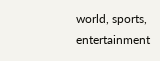world, sports, entertainment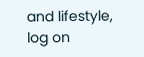and lifestyle, log on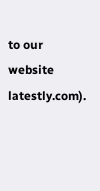to our website latestly.com).